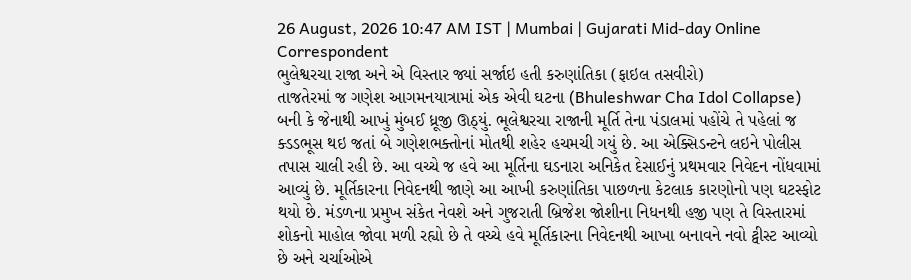26 August, 2026 10:47 AM IST | Mumbai | Gujarati Mid-day Online Correspondent
ભુલેશ્વરચા રાજા અને એ વિસ્તાર જ્યાં સર્જાઇ હતી કરુણાંતિકા (ફાઇલ તસવીરો)
તાજતેરમાં જ ગણેશ આગમનયાત્રામાં એક એવી ઘટના (Bhuleshwar Cha Idol Collapse) બની કે જેનાથી આખું મુંબઈ ધ્રૂજી ઊઠ્યું. ભૂલેશ્વરચા રાજાની મૂર્તિ તેના પંડાલમાં પહોંચે તે પહેલાં જ ક્ડડભૂસ થઇ જતાં બે ગણેશભક્તોનાં મોતથી શહેર હચમચી ગયું છે. આ એક્સિડન્ટને લઇને પોલીસ તપાસ ચાલી રહી છે. આ વચ્ચે જ હવે આ મૂર્તિના ઘડનારા અનિકેત દેસાઈનું પ્રથમવાર નિવેદન નોંધવામાં આવ્યું છે. મૂર્તિકારના નિવેદનથી જાણે આ આખી કરુણાંતિકા પાછળના કેટલાક કારણોનો પણ ઘટસ્ફોટ થયો છે. મંડળના પ્રમુખ સંકેત નેવશે અને ગુજરાતી બ્રિજેશ જોશીના નિધનથી હજી પણ તે વિસ્તારમાં શોકનો માહોલ જોવા મળી રહ્યો છે તે વચ્ચે હવે મૂર્તિકારના નિવેદનથી આખા બનાવને નવો ટ્વીસ્ટ આવ્યો છે અને ચર્ચાઓએ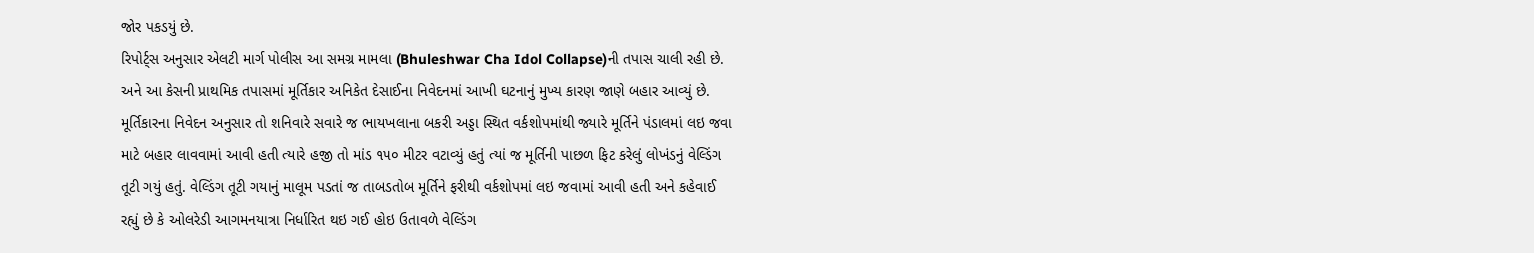જોર પકડયું છે.
રિપોર્ટ્સ અનુસાર એલટી માર્ગ પોલીસ આ સમગ્ર મામલા (Bhuleshwar Cha Idol Collapse)ની તપાસ ચાલી રહી છે. અને આ કેસની પ્રાથમિક તપાસમાં મૂર્તિકાર અનિકેત દેસાઈના નિવેદનમાં આખી ઘટનાનું મુખ્ય કારણ જાણે બહાર આવ્યું છે. મૂર્તિકારના નિવેદન અનુસાર તો શનિવારે સવારે જ ભાયખલાના બકરી અડ્ડા સ્થિત વર્કશોપમાંથી જ્યારે મૂર્તિને પંડાલમાં લઇ જવા માટે બહાર લાવવામાં આવી હતી ત્યારે હજી તો માંડ ૧૫૦ મીટર વટાવ્યું હતું ત્યાં જ મૂર્તિની પાછળ ફિટ કરેલું લોખંડનું વેલ્ડિંગ તૂટી ગયું હતું. વેલ્ડિંગ તૂટી ગયાનું માલૂમ પડતાં જ તાબડતોબ મૂર્તિને ફરીથી વર્કશોપમાં લઇ જવામાં આવી હતી અને કહેવાઈ રહ્યું છે કે ઓલરેડી આગમનયાત્રા નિર્ધારિત થઇ ગઈ હોઇ ઉતાવળે વેલ્ડિંગ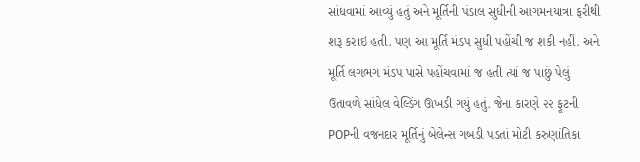સાંધવામાં આવ્યું હતું અને મૂર્તિની પંડાલ સુધીની આગમનયાત્રા ફરીથી શરૂ કરાઇ હતી. પણ આ મૂર્તિ મંડપ સુધી પહોંચી જ શકી નહીં. અને મૂર્તિ લગભગ મંડપ પાસે પહોંચવામાં જ હતી ત્યાં જ પાછું પેલું ઉતાવળે સાંધેલ વેલ્ડિંગ ઊખડી ગયું હતું. જેના કારણે ૨૨ ફૂટની POPની વજનદાર મૂર્તિનું બેલેન્સ ગબડી પડતાં મોટી કરુણાંતિકા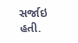સર્જાઇ હતી.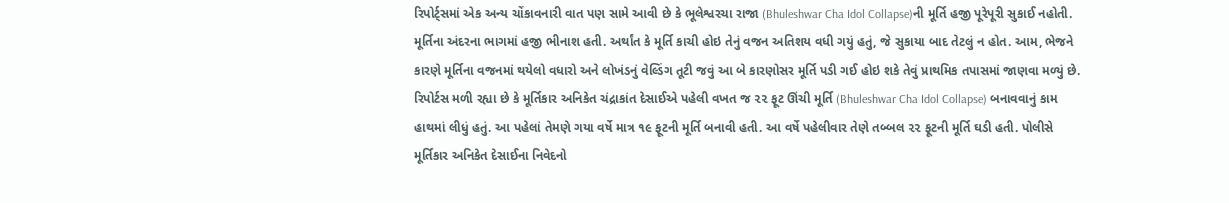રિપોર્ટ્સમાં એક અન્ય ચોંકાવનારી વાત પણ સામે આવી છે કે ભૂલેશ્વરચા રાજા (Bhuleshwar Cha Idol Collapse)ની મૂર્તિ હજી પૂરેપૂરી સુકાઈ નહોતી. મૂર્તિના અંદરના ભાગમાં હજી ભીનાશ હતી. અર્થાંત કે મૂર્તિ કાચી હોઇ તેનું વજન અતિશય વધી ગયું હતું, જે સુકાયા બાદ તેટલું ન હોત. આમ, ભેજને કારણે મૂર્તિના વજનમાં થયેલો વધારો અને લોખંડનું વેલ્ડિંગ તૂટી જવું આ બે કારણોસર મૂર્તિ પડી ગઈ હોઇ શકે તેવું પ્રાથમિક તપાસમાં જાણવા મળ્યું છે.
રિપોર્ટસ મળી રહ્યા છે કે મૂર્તિકાર અનિકેત ચંદ્રાકાંત દેસાઈએ પહેલી વખત જ ૨૨ ફૂટ ઊંચી મૂર્તિ (Bhuleshwar Cha Idol Collapse) બનાવવાનું કામ હાથમાં લીધું હતું. આ પહેલાં તેમણે ગયા વર્ષે માત્ર ૧૯ ફૂટની મૂર્તિ બનાવી હતી. આ વર્ષે પહેલીવાર તેણે તબ્બલ ૨૨ ફૂટની મૂર્તિ ઘડી હતી. પોલીસે મૂર્તિકાર અનિકેત દેસાઈના નિવેદનો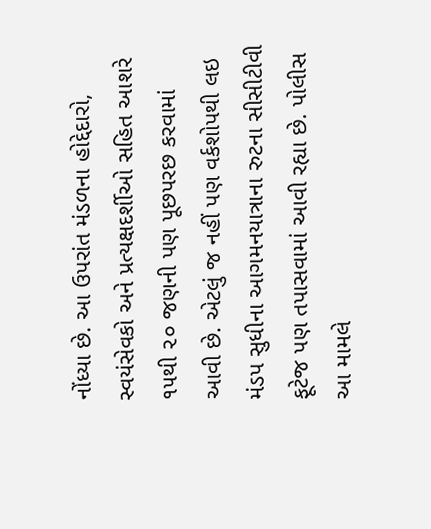નોંધ્યા છે. આ ઉપરાંત મંડળના હોદ્દેદારો, સ્વયંસેવકો અને પ્રત્યક્ષદર્શીઓ સહિત આશરે ૧૫થી ૨૦ જણની પણ પૂછપરછ કરવામાં આવી છે. એટલું જ નહીં પણ વર્કશોપથી લઇ મંડપ સુધીના આગમનયાત્રાના રુટના સીસીટીવી ફૂટેજ પણ તપાસવામાં આવી રહ્યા છે. પોલીસ આ મામલે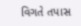વિગતે તપાસ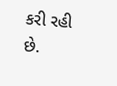કરી રહી છે.